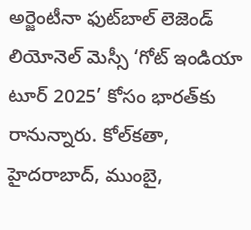అర్జెంటీనా ఫుట్‌బాల్ లెజెండ్ లియోనెల్ మెస్సీ ‘గోట్ ఇండియా టూర్ 2025’ కోసం భారత్‌కు రానున్నారు. కోల్‌కతా, హైదరాబాద్, ముంబై,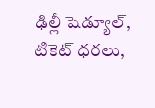ఢిల్లీ షెడ్యూల్, టికెట్ ధరలు,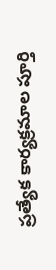ప్రత్యేక కార్యక్రమాల పూర్తి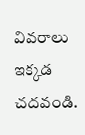వివరాలు ఇక్కడ చదవండి.